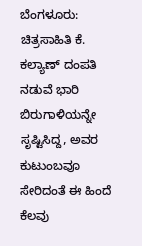ಬೆಂಗಳೂರು: ಚಿತ್ರಸಾಹಿತಿ ಕೆ. ಕಲ್ಯಾಣ್ ದಂಪತಿ ನಡುವೆ ಭಾರಿ ಬಿರುಗಾಳಿಯನ್ನೇ ಸೃಷ್ಟಿಸಿದ್ದ, ಅವರ ಕುಟುಂಬವೂ ಸೇರಿದಂತೆ ಈ ಹಿಂದೆ ಕೆಲವು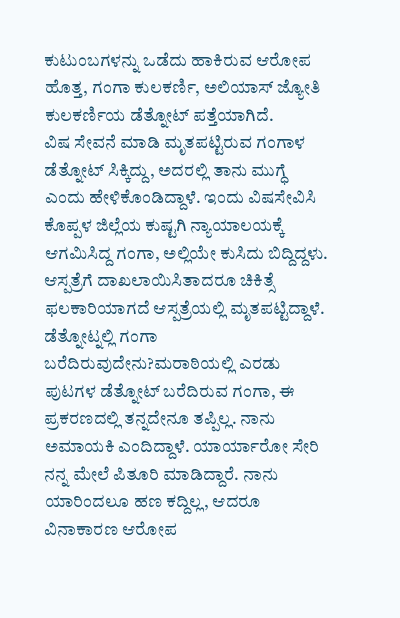ಕುಟುಂಬಗಳನ್ನು ಒಡೆದು ಹಾಕಿರುವ ಆರೋಪ ಹೊತ್ತ, ಗಂಗಾ ಕುಲಕರ್ಣಿ, ಅಲಿಯಾಸ್ ಜ್ಯೋತಿ ಕುಲಕರ್ಣಿಯ ಡೆತ್ನೋಟ್ ಪತ್ತೆಯಾಗಿದೆ.
ವಿಷ ಸೇವನೆ ಮಾಡಿ ಮೃತಪಟ್ಟಿರುವ ಗಂಗಾಳ ಡೆತ್ನೋಟ್ ಸಿಕ್ಕಿದ್ದು, ಅದರಲ್ಲಿ ತಾನು ಮುಗ್ಧೆ ಎಂದು ಹೇಳಿಕೊಂಡಿದ್ದಾಳೆ. ಇಂದು ವಿಷಸೇವಿಸಿ ಕೊಪ್ಪಳ ಜಿಲ್ಲೆಯ ಕುಷ್ಟಗಿ ನ್ಯಾಯಾಲಯಕ್ಕೆ ಆಗಮಿಸಿದ್ದ ಗಂಗಾ, ಅಲ್ಲಿಯೇ ಕುಸಿದು ಬಿದ್ದಿದ್ದಳು. ಆಸ್ಪತ್ರೆಗೆ ದಾಖಲಾಯಿಸಿತಾದರೂ ಚಿಕಿತ್ಸೆ ಫಲಕಾರಿಯಾಗದೆ ಆಸ್ಪತ್ರೆಯಲ್ಲಿ ಮೃತಪಟ್ಟಿದ್ದಾಳೆ.
ಡೆತ್ನೋಟ್ನಲ್ಲಿ ಗಂಗಾ ಬರೆದಿರುವುದೇನು?ಮರಾಠಿಯಲ್ಲಿ ಎರಡು ಪುಟಗಳ ಡೆತ್ನೋಟ್ ಬರೆದಿರುವ ಗಂಗಾ, ಈ ಪ್ರಕರಣದಲ್ಲಿ ತನ್ನದೇನೂ ತಪ್ಪಿಲ್ಲ. ನಾನು ಅಮಾಯಕಿ ಎಂದಿದ್ದಾಳೆ. ಯಾರ್ಯಾರೋ ಸೇರಿ ನನ್ನ ಮೇಲೆ ಪಿತೂರಿ ಮಾಡಿದ್ದಾರೆ. ನಾನು ಯಾರಿಂದಲೂ ಹಣ ಕದ್ದಿಲ್ಲ, ಆದರೂ ವಿನಾಕಾರಣ ಆರೋಪ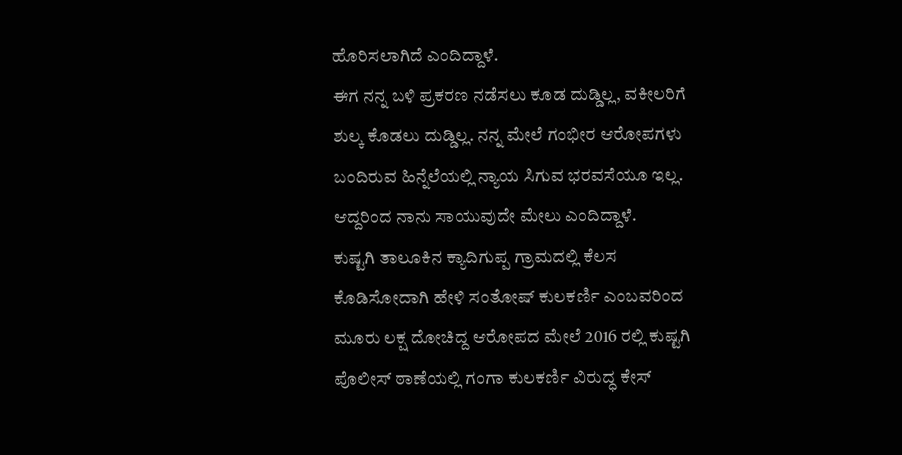ಹೊರಿಸಲಾಗಿದೆ ಎಂದಿದ್ದಾಳೆ.
ಈಗ ನನ್ನ ಬಳಿ ಪ್ರಕರಣ ನಡೆಸಲು ಕೂಡ ದುಡ್ಡಿಲ್ಲ, ವಕೀಲರಿಗೆ ಶುಲ್ಕ ಕೊಡಲು ದುಡ್ಡಿಲ್ಲ. ನನ್ನ ಮೇಲೆ ಗಂಭೀರ ಆರೋಪಗಳು ಬಂದಿರುವ ಹಿನ್ನೆಲೆಯಲ್ಲಿ ನ್ಯಾಯ ಸಿಗುವ ಭರವಸೆಯೂ ಇಲ್ಲ. ಆದ್ದರಿಂದ ನಾನು ಸಾಯುವುದೇ ಮೇಲು ಎಂದಿದ್ದಾಳೆ.
ಕುಷ್ಟಗಿ ತಾಲೂಕಿನ ಕ್ಯಾದಿಗುಪ್ಪ ಗ್ರಾಮದಲ್ಲಿ ಕೆಲಸ ಕೊಡಿಸೋದಾಗಿ ಹೇಳಿ ಸಂತೋಷ್ ಕುಲಕರ್ಣಿ ಎಂಬವರಿಂದ ಮೂರು ಲಕ್ಷ ದೋಚಿದ್ದ ಆರೋಪದ ಮೇಲೆ 2016 ರಲ್ಲಿ ಕುಷ್ಟಗಿ ಪೊಲೀಸ್ ಠಾಣೆಯಲ್ಲಿ ಗಂಗಾ ಕುಲಕರ್ಣಿ ವಿರುದ್ಧ ಕೇಸ್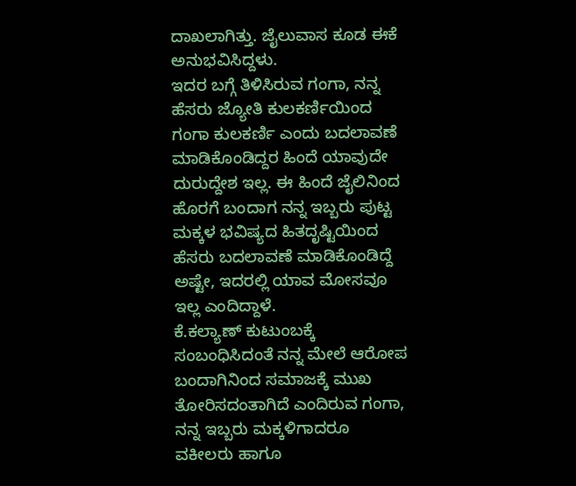ದಾಖಲಾಗಿತ್ತು. ಜೈಲುವಾಸ ಕೂಡ ಈಕೆ ಅನುಭವಿಸಿದ್ದಳು.
ಇದರ ಬಗ್ಗೆ ತಿಳಿಸಿರುವ ಗಂಗಾ, ನನ್ನ ಹೆಸರು ಜ್ಯೋತಿ ಕುಲಕರ್ಣಿಯಿಂದ ಗಂಗಾ ಕುಲಕರ್ಣಿ ಎಂದು ಬದಲಾವಣೆ ಮಾಡಿಕೊಂಡಿದ್ದರ ಹಿಂದೆ ಯಾವುದೇ ದುರುದ್ದೇಶ ಇಲ್ಲ. ಈ ಹಿಂದೆ ಜೈಲಿನಿಂದ ಹೊರಗೆ ಬಂದಾಗ ನನ್ನ ಇಬ್ಬರು ಪುಟ್ಟ ಮಕ್ಕಳ ಭವಿಷ್ಯದ ಹಿತದೃಷ್ಟಿಯಿಂದ ಹೆಸರು ಬದಲಾವಣೆ ಮಾಡಿಕೊಂಡಿದ್ದೆ ಅಷ್ಟೇ, ಇದರಲ್ಲಿ ಯಾವ ಮೋಸವೂ ಇಲ್ಲ ಎಂದಿದ್ದಾಳೆ.
ಕೆ.ಕಲ್ಯಾಣ್ ಕುಟುಂಬಕ್ಕೆ ಸಂಬಂಧಿಸಿದಂತೆ ನನ್ನ ಮೇಲೆ ಆರೋಪ ಬಂದಾಗಿನಿಂದ ಸಮಾಜಕ್ಕೆ ಮುಖ ತೋರಿಸದಂತಾಗಿದೆ ಎಂದಿರುವ ಗಂಗಾ, ನನ್ನ ಇಬ್ಬರು ಮಕ್ಕಳಿಗಾದರೂ ವಕೀಲರು ಹಾಗೂ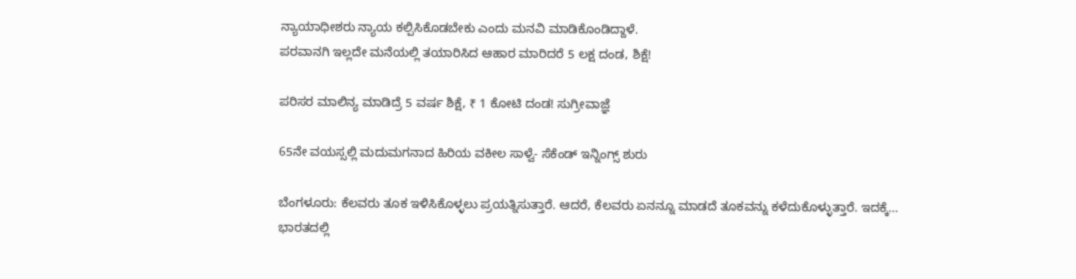ನ್ಯಾಯಾಧೀಶರು ನ್ಯಾಯ ಕಲ್ಪಿಸಿಕೊಡಬೇಕು ಎಂದು ಮನವಿ ಮಾಡಿಕೊಂಡಿದ್ದಾಳೆ.
ಪರವಾನಗಿ ಇಲ್ಲದೇ ಮನೆಯಲ್ಲಿ ತಯಾರಿಸಿದ ಆಹಾರ ಮಾರಿದರೆ 5 ಲಕ್ಷ ದಂಡ, ಶಿಕ್ಷೆ!

ಪರಿಸರ ಮಾಲಿನ್ಯ ಮಾಡಿದ್ರೆ 5 ವರ್ಷ ಶಿಕ್ಷೆ, ₹ 1 ಕೋಟಿ ದಂಡ! ಸುಗ್ರೀವಾಜ್ಞೆ

65ನೇ ವಯಸ್ಸಲ್ಲಿ ಮದುಮಗನಾದ ಹಿರಿಯ ವಕೀಲ ಸಾಳ್ವೆ- ಸೆಕೆಂಡ್ ಇನ್ನಿಂಗ್ಸ್ ಶುರು

ಬೆಂಗಳೂರು: ಕೆಲವರು ತೂಕ ಇಳಿಸಿಕೊಳ್ಳಲು ಪ್ರಯತ್ನಿಸುತ್ತಾರೆ. ಆದರೆ, ಕೆಲವರು ಏನನ್ನೂ ಮಾಡದೆ ತೂಕವನ್ನು ಕಳೆದುಕೊಳ್ಳುತ್ತಾರೆ. ಇದಕ್ಕೆ…
ಭಾರತದಲ್ಲಿ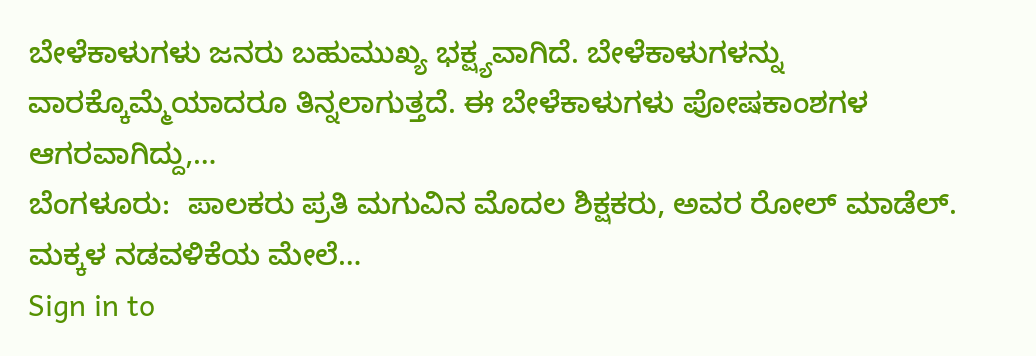ಬೇಳೆಕಾಳುಗಳು ಜನರು ಬಹುಮುಖ್ಯ ಭಕ್ಷ್ಯವಾಗಿದೆ. ಬೇಳೆಕಾಳುಗಳನ್ನು ವಾರಕ್ಕೊಮ್ಮೆಯಾದರೂ ತಿನ್ನಲಾಗುತ್ತದೆ. ಈ ಬೇಳೆಕಾಳುಗಳು ಪೋಷಕಾಂಶಗಳ ಆಗರವಾಗಿದ್ದು,…
ಬೆಂಗಳೂರು:  ಪಾಲಕರು ಪ್ರತಿ ಮಗುವಿನ ಮೊದಲ ಶಿಕ್ಷಕರು, ಅವರ ರೋಲ್ ಮಾಡೆಲ್. ಮಕ್ಕಳ ನಡವಳಿಕೆಯ ಮೇಲೆ…
Sign in to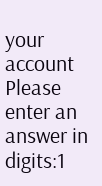your account
Please enter an answer in digits:1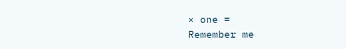× one =
Remember me